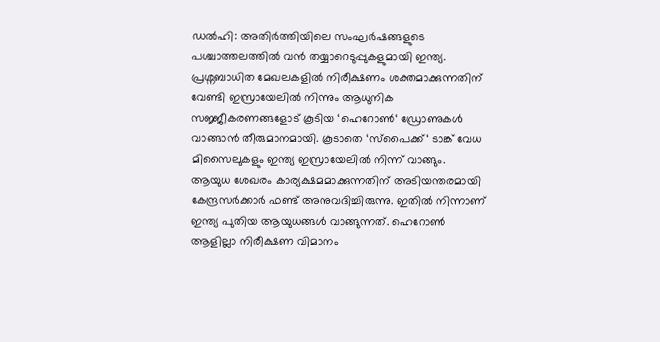ഡൽഹി: അതിർത്തിയിലെ സംഘർഷങ്ങളുടെ പശ്ചാത്തലത്തിൽ വൻ തയ്യാറെടുപ്പുകളുമായി ഇന്ത്യ. പ്രശ്നബാധിത മേഖലകളിൽ നിരീക്ഷണം ശക്തമാക്കുന്നതിന് വേണ്ടി ഇസ്രായേലിൽ നിന്നും ആധുനിക സജ്ജീകരണങ്ങളോട് കൂടിയ ‘ഹെറോൺ‘ ഡ്രോണുകൾ വാങ്ങാൻ തീരുമാനമായി. കൂടാതെ ‘സ്പൈക്ക്‘ ടാങ്ക് വേധ മിസൈലുകളും ഇന്ത്യ ഇസ്രായേലിൽ നിന്ന് വാങ്ങും.
ആയുധ ശേഖരം കാര്യക്ഷമമാക്കുന്നതിന് അടിയന്തരമായി കേന്ദ്രസർക്കാർ ഫണ്ട് അനുവദിച്ചിരുന്നു. ഇതിൽ നിന്നാണ് ഇന്ത്യ പുതിയ ആയുധങ്ങൾ വാങ്ങുന്നത്. ഹെറോൺ ആളില്ലാ നിരീക്ഷണ വിമാനം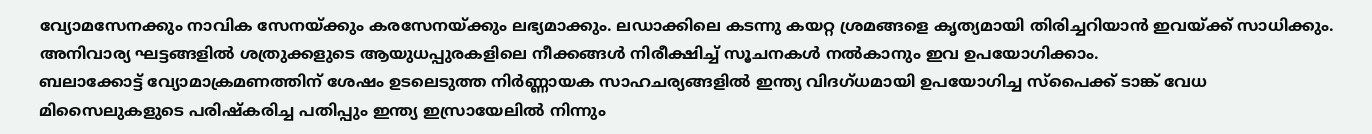വ്യോമസേനക്കും നാവിക സേനയ്ക്കും കരസേനയ്ക്കും ലഭ്യമാക്കും. ലഡാക്കിലെ കടന്നു കയറ്റ ശ്രമങ്ങളെ കൃത്യമായി തിരിച്ചറിയാൻ ഇവയ്ക്ക് സാധിക്കും. അനിവാര്യ ഘട്ടങ്ങളിൽ ശത്രുക്കളുടെ ആയുധപ്പുരകളിലെ നീക്കങ്ങൾ നിരീക്ഷിച്ച് സൂചനകൾ നൽകാനും ഇവ ഉപയോഗിക്കാം.
ബലാക്കോട്ട് വ്യോമാക്രമണത്തിന് ശേഷം ഉടലെടുത്ത നിർണ്ണായക സാഹചര്യങ്ങളിൽ ഇന്ത്യ വിദഗ്ധമായി ഉപയോഗിച്ച സ്പൈക്ക് ടാങ്ക് വേധ മിസൈലുകളുടെ പരിഷ്കരിച്ച പതിപ്പും ഇന്ത്യ ഇസ്രായേലിൽ നിന്നും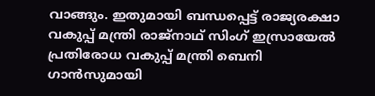വാങ്ങും. ഇതുമായി ബന്ധപ്പെട്ട് രാജ്യരക്ഷാ വകുപ്പ് മന്ത്രി രാജ്നാഥ് സിംഗ് ഇസ്രായേൽ പ്രതിരോധ വകുപ്പ് മന്ത്രി ബെനി ഗാൻസുമായി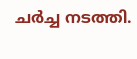ചർച്ച നടത്തി.